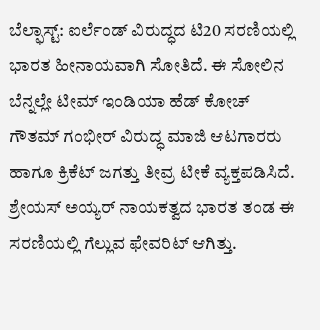ಬೆಲ್ಫಾಸ್ಟ್: ಐರ್ಲೆಂಡ್ ವಿರುದ್ಧದ ಟಿ20 ಸರಣಿಯಲ್ಲಿ ಭಾರತ ಹೀನಾಯವಾಗಿ ಸೋತಿದೆ. ಈ ಸೋಲಿನ ಬೆನ್ನಲ್ಲೇ ಟೀಮ್ ಇಂಡಿಯಾ ಹೆಡ್ ಕೋಚ್ ಗೌತಮ್ ಗಂಭೀರ್ ವಿರುದ್ಧ ಮಾಜಿ ಆಟಗಾರರು ಹಾಗೂ ಕ್ರಿಕೆಟ್ ಜಗತ್ತು ತೀವ್ರ ಟೀಕೆ ವ್ಯಕ್ತಪಡಿಸಿದೆ. ಶ್ರೇಯಸ್ ಅಯ್ಯರ್ ನಾಯಕತ್ವದ ಭಾರತ ತಂಡ ಈ ಸರಣಿಯಲ್ಲಿ ಗೆಲ್ಲುವ ಫೇವರಿಟ್ ಆಗಿತ್ತು.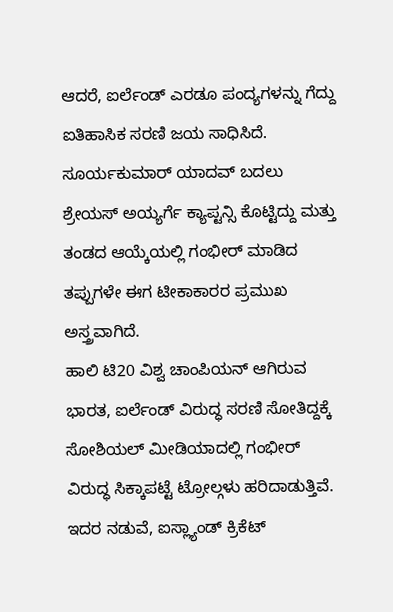ಆದರೆ, ಐರ್ಲೆಂಡ್ ಎರಡೂ ಪಂದ್ಯಗಳನ್ನು ಗೆದ್ದು ಐತಿಹಾಸಿಕ ಸರಣಿ ಜಯ ಸಾಧಿಸಿದೆ. ಸೂರ್ಯಕುಮಾರ್ ಯಾದವ್ ಬದಲು ಶ್ರೇಯಸ್ ಅಯ್ಯರ್ಗೆ ಕ್ಯಾಪ್ಟನ್ಸಿ ಕೊಟ್ಟಿದ್ದು ಮತ್ತು ತಂಡದ ಆಯ್ಕೆಯಲ್ಲಿ ಗಂಭೀರ್ ಮಾಡಿದ ತಪ್ಪುಗಳೇ ಈಗ ಟೀಕಾಕಾರರ ಪ್ರಮುಖ ಅಸ್ತ್ರವಾಗಿದೆ.
ಹಾಲಿ ಟಿ20 ವಿಶ್ವ ಚಾಂಪಿಯನ್ ಆಗಿರುವ ಭಾರತ, ಐರ್ಲೆಂಡ್ ವಿರುದ್ಧ ಸರಣಿ ಸೋತಿದ್ದಕ್ಕೆ ಸೋಶಿಯಲ್ ಮೀಡಿಯಾದಲ್ಲಿ ಗಂಭೀರ್ ವಿರುದ್ಧ ಸಿಕ್ಕಾಪಟ್ಟೆ ಟ್ರೋಲ್ಗಳು ಹರಿದಾಡುತ್ತಿವೆ. ಇದರ ನಡುವೆ, ಐಸ್ಲ್ಯಾಂಡ್ ಕ್ರಿಕೆಟ್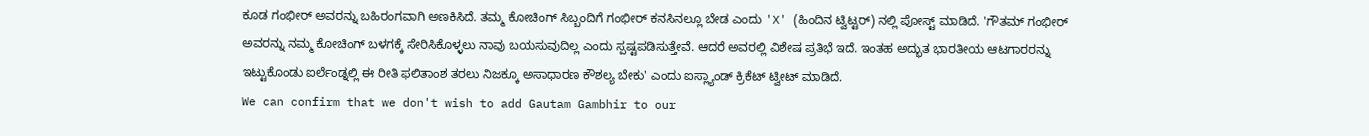ಕೂಡ ಗಂಭೀರ್ ಅವರನ್ನು ಬಹಿರಂಗವಾಗಿ ಅಣಕಿಸಿದೆ. ತಮ್ಮ ಕೋಚಿಂಗ್ ಸಿಬ್ಬಂದಿಗೆ ಗಂಭೀರ್ ಕನಸಿನಲ್ಲೂ ಬೇಡ ಎಂದು 'X' (ಹಿಂದಿನ ಟ್ವಿಟ್ಟರ್) ನಲ್ಲಿ ಪೋಸ್ಟ್ ಮಾಡಿದೆ. 'ಗೌತಮ್ ಗಂಭೀರ್ ಅವರನ್ನು ನಮ್ಮ ಕೋಚಿಂಗ್ ಬಳಗಕ್ಕೆ ಸೇರಿಸಿಕೊಳ್ಳಲು ನಾವು ಬಯಸುವುದಿಲ್ಲ ಎಂದು ಸ್ಪಷ್ಟಪಡಿಸುತ್ತೇವೆ. ಆದರೆ ಅವರಲ್ಲಿ ವಿಶೇಷ ಪ್ರತಿಭೆ ಇದೆ. ಇಂತಹ ಅದ್ಭುತ ಭಾರತೀಯ ಆಟಗಾರರನ್ನು ಇಟ್ಟುಕೊಂಡು ಐರ್ಲೆಂಡ್ನಲ್ಲಿ ಈ ರೀತಿ ಫಲಿತಾಂಶ ತರಲು ನಿಜಕ್ಕೂ ಅಸಾಧಾರಣ ಕೌಶಲ್ಯ ಬೇಕು' ಎಂದು ಐಸ್ಲ್ಯಾಂಡ್ ಕ್ರಿಕೆಟ್ ಟ್ವೀಟ್ ಮಾಡಿದೆ.
We can confirm that we don't wish to add Gautam Gambhir to our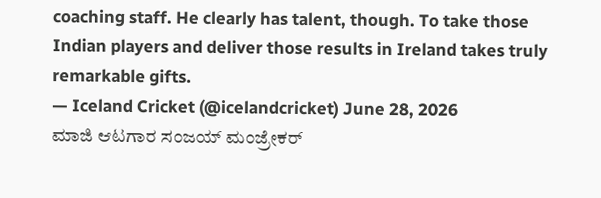coaching staff. He clearly has talent, though. To take those Indian players and deliver those results in Ireland takes truly remarkable gifts.
— Iceland Cricket (@icelandcricket) June 28, 2026
ಮಾಜಿ ಆಟಗಾರ ಸಂಜಯ್ ಮಂಜ್ರೇಕರ್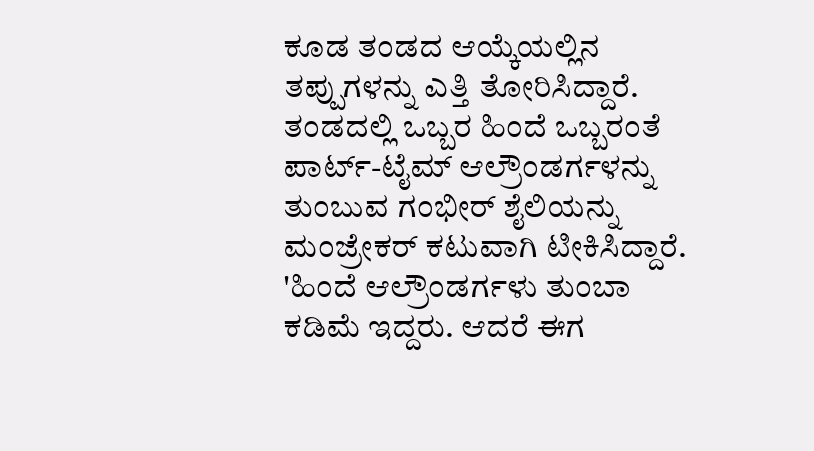ಕೂಡ ತಂಡದ ಆಯ್ಕೆಯಲ್ಲಿನ ತಪ್ಪುಗಳನ್ನು ಎತ್ತಿ ತೋರಿಸಿದ್ದಾರೆ. ತಂಡದಲ್ಲಿ ಒಬ್ಬರ ಹಿಂದೆ ಒಬ್ಬರಂತೆ ಪಾರ್ಟ್-ಟೈಮ್ ಆಲ್ರೌಂಡರ್ಗಳನ್ನು ತುಂಬುವ ಗಂಭೀರ್ ಶೈಲಿಯನ್ನು ಮಂಜ್ರೇಕರ್ ಕಟುವಾಗಿ ಟೀಕಿಸಿದ್ದಾರೆ. 'ಹಿಂದೆ ಆಲ್ರೌಂಡರ್ಗಳು ತುಂಬಾ ಕಡಿಮೆ ಇದ್ದರು. ಆದರೆ ಈಗ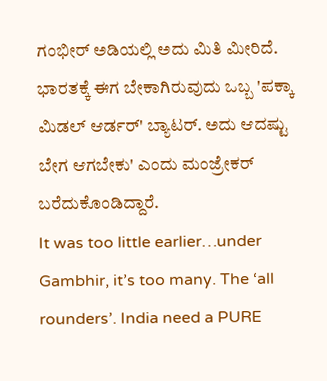ಗಂಭೀರ್ ಅಡಿಯಲ್ಲಿ ಅದು ಮಿತಿ ಮೀರಿದೆ. ಭಾರತಕ್ಕೆ ಈಗ ಬೇಕಾಗಿರುವುದು ಒಬ್ಬ 'ಪಕ್ಕಾ ಮಿಡಲ್ ಆರ್ಡರ್' ಬ್ಯಾಟರ್. ಅದು ಆದಷ್ಟು ಬೇಗ ಆಗಬೇಕು' ಎಂದು ಮಂಜ್ರೇಕರ್ ಬರೆದುಕೊಂಡಿದ್ದಾರೆ.
It was too little earlier…under Gambhir, it’s too many. The ‘all rounders’. India need a PURE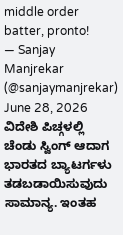middle order batter, pronto!
— Sanjay Manjrekar (@sanjaymanjrekar) June 28, 2026
ವಿದೇಶಿ ಪಿಚ್ಗಳಲ್ಲಿ ಚೆಂಡು ಸ್ವಿಂಗ್ ಆದಾಗ ಭಾರತದ ಬ್ಯಾಟರ್ಗಳು ತಡಬಡಾಯಿಸುವುದು ಸಾಮಾನ್ಯ. ಇಂತಹ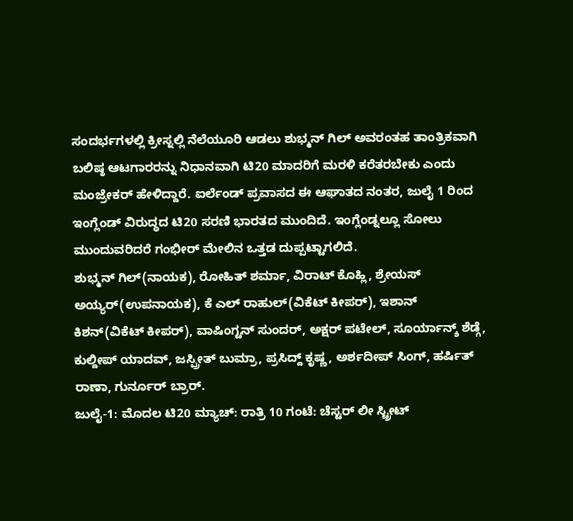ಸಂದರ್ಭಗಳಲ್ಲಿ ಕ್ರೀಸ್ನಲ್ಲಿ ನೆಲೆಯೂರಿ ಆಡಲು ಶುಭ್ಮನ್ ಗಿಲ್ ಅವರಂತಹ ತಾಂತ್ರಿಕವಾಗಿ ಬಲಿಷ್ಠ ಆಟಗಾರರನ್ನು ನಿಧಾನವಾಗಿ ಟಿ20 ಮಾದರಿಗೆ ಮರಳಿ ಕರೆತರಬೇಕು ಎಂದು ಮಂಜ್ರೇಕರ್ ಹೇಳಿದ್ದಾರೆ. ಐರ್ಲೆಂಡ್ ಪ್ರವಾಸದ ಈ ಆಘಾತದ ನಂತರ, ಜುಲೈ 1 ರಿಂದ ಇಂಗ್ಲೆಂಡ್ ವಿರುದ್ಧದ ಟಿ20 ಸರಣಿ ಭಾರತದ ಮುಂದಿದೆ. ಇಂಗ್ಲೆಂಡ್ನಲ್ಲೂ ಸೋಲು ಮುಂದುವರಿದರೆ ಗಂಭೀರ್ ಮೇಲಿನ ಒತ್ತಡ ದುಪ್ಪಟ್ಟಾಗಲಿದೆ.
ಶುಭ್ಮನ್ ಗಿಲ್(ನಾಯಕ), ರೋಹಿತ್ ಶರ್ಮಾ, ವಿರಾಟ್ ಕೊಹ್ಲಿ, ಶ್ರೇಯಸ್ ಅಯ್ಯರ್(ಉಪನಾಯಕ), ಕೆ ಎಲ್ ರಾಹುಲ್(ವಿಕೆಟ್ ಕೀಪರ್), ಇಶಾನ್ ಕಿಶನ್(ವಿಕೆಟ್ ಕೀಪರ್), ವಾಷಿಂಗ್ಟನ್ ಸುಂದರ್, ಅಕ್ಷರ್ ಪಟೇಲ್, ಸೂರ್ಯಾನ್ಶ್ ಶೆಡ್ಗೆ, ಕುಲ್ದೀಪ್ ಯಾದವ್, ಜಸ್ಪ್ರೀತ್ ಬುಮ್ರಾ, ಪ್ರಸಿದ್ದ್ ಕೃಷ್ಣ, ಅರ್ಶದೀಪ್ ಸಿಂಗ್, ಹರ್ಷಿತ್ ರಾಣಾ, ಗುರ್ನೂರ್ ಬ್ರಾರ್.
ಜುಲೈ-1: ಮೊದಲ ಟಿ20 ಮ್ಯಾಚ್: ರಾತ್ರಿ 10 ಗಂಟೆ: ಚೆಸ್ಟರ್ ಲೀ ಸ್ಟ್ರೀಟ್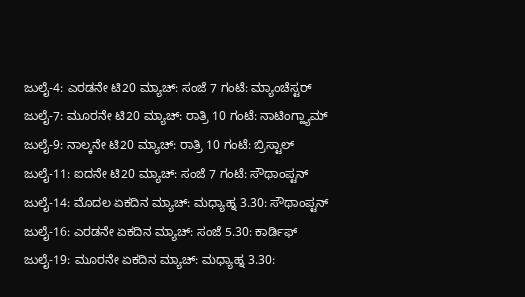ಜುಲೈ-4: ಎರಡನೇ ಟಿ20 ಮ್ಯಾಚ್: ಸಂಜೆ 7 ಗಂಟೆ: ಮ್ಯಾಂಚೆಸ್ಟರ್
ಜುಲೈ-7: ಮೂರನೇ ಟಿ20 ಮ್ಯಾಚ್: ರಾತ್ರಿ 10 ಗಂಟೆ: ನಾಟಿಂಗ್ಹ್ಯಾಮ್
ಜುಲೈ-9: ನಾಲ್ಕನೇ ಟಿ20 ಮ್ಯಾಚ್: ರಾತ್ರಿ 10 ಗಂಟೆ: ಬ್ರಿಸ್ಟಾಲ್
ಜುಲೈ-11: ಐದನೇ ಟಿ20 ಮ್ಯಾಚ್: ಸಂಜೆ 7 ಗಂಟೆ: ಸೌಥಾಂಪ್ಟನ್
ಜುಲೈ-14: ಮೊದಲ ಏಕದಿನ ಮ್ಯಾಚ್: ಮಧ್ಯಾಹ್ನ 3.30: ಸೌಥಾಂಪ್ಟನ್
ಜುಲೈ-16: ಎರಡನೇ ಏಕದಿನ ಮ್ಯಾಚ್: ಸಂಜೆ 5.30: ಕಾರ್ಡಿಫ್
ಜುಲೈ-19: ಮೂರನೇ ಏಕದಿನ ಮ್ಯಾಚ್: ಮಧ್ಯಾಹ್ನ 3.30: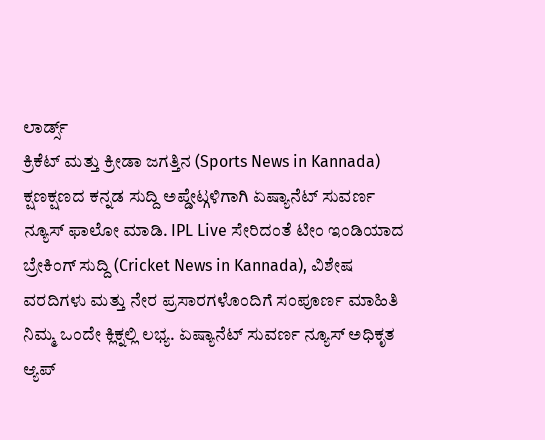ಲಾರ್ಡ್ಸ್
ಕ್ರಿಕೆಟ್ ಮತ್ತು ಕ್ರೀಡಾ ಜಗತ್ತಿನ (Sports News in Kannada) ಕ್ಷಣಕ್ಷಣದ ಕನ್ನಡ ಸುದ್ದಿ ಅಪ್ಡೇಟ್ಗಳಿಗಾಗಿ ಏಷ್ಯಾನೆಟ್ ಸುವರ್ಣ ನ್ಯೂಸ್ ಫಾಲೋ ಮಾಡಿ. IPL Live ಸೇರಿದಂತೆ ಟೀಂ ಇಂಡಿಯಾದ ಬ್ರೇಕಿಂಗ್ ಸುದ್ದಿ (Cricket News in Kannada), ವಿಶೇಷ ವರದಿಗಳು ಮತ್ತು ನೇರ ಪ್ರಸಾರಗಳೊಂದಿಗೆ ಸಂಪೂರ್ಣ ಮಾಹಿತಿ ನಿಮ್ಮ ಒಂದೇ ಕ್ಲಿಕ್ನಲ್ಲಿ ಲಭ್ಯ. ಏಷ್ಯಾನೆಟ್ ಸುವರ್ಣ ನ್ಯೂಸ್ ಅಧಿಕೃತ ಆ್ಯಪ್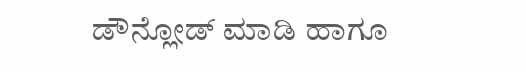ಡೌನ್ಲೋಡ್ ಮಾಡಿ ಹಾಗೂ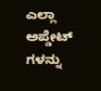ಎಲ್ಲಾ ಅಪ್ಡೇಟ್ ಗಳನ್ನು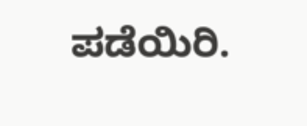ಪಡೆಯಿರಿ.